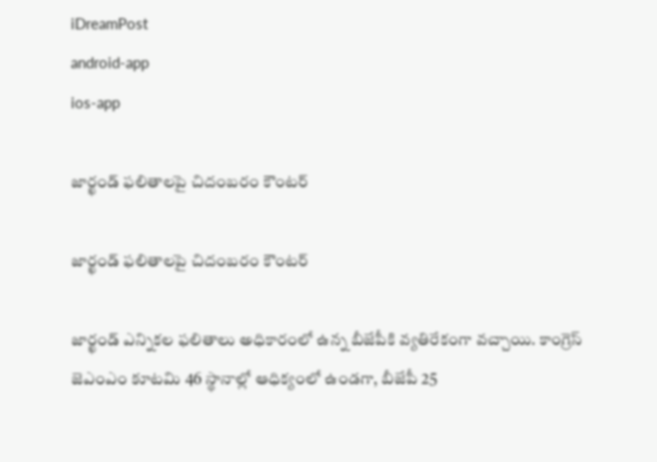iDreamPost
android-app
ios-app

జార్ఖండ్ ఫలితాలపై చిదంబరం కౌంటర్

జార్ఖండ్ ఫలితాలపై చిదంబరం కౌంటర్

జార్ఖండ్ ఎన్నికల ఫలితాలు అధికారంలో ఉన్న బీజేపీకి వ్యతిరేకంగా వచ్చాయి. కాంగ్రెస్ జెఎంఎం కూటమి 46 స్థానాల్లో ఆధిక్యంలో ఉండగా, బీజేపీ 25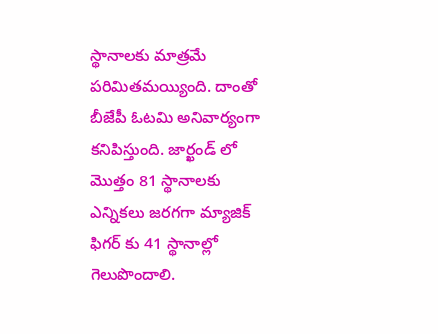స్థానాలకు మాత్రమే పరిమితమయ్యింది. దాంతో బీజేపీ ఓటమి అనివార్యంగా కనిపిస్తుంది. జార్ఖండ్ లో మొత్తం 81 స్థానాలకు ఎన్నికలు జరగగా మ్యాజిక్ ఫిగర్ కు 41 స్థానాల్లో గెలుపొందాలి.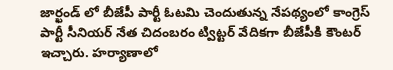జార్ఖండ్ లో బీజేపీ పార్టీ ఓటమి చెందుతున్న నేపథ్యంలో కాంగ్రెస్‌ పార్టీ సీనియర్‌ నేత చిదంబరం ట్విట్టర్ వేదికగా బీజేపీకి కౌంటర్‌ ఇచ్చారు. హర్యాణాలో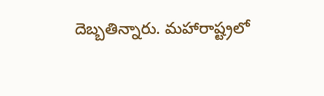దెబ్బతిన్నారు. మహారాష్ట్రలో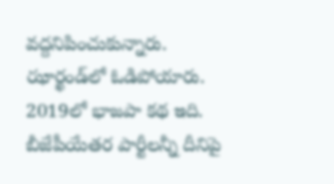వద్దనిపించుకున్నారు. ఝార్ఖండ్‌లో ఓడిపోయారు. 2019లో భాజపా కథ ఇది. బీజేపీయేతర పార్టీలన్నీ దీనిపై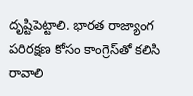దృష్టిపెట్టాలి. భారత రాజ్యాంగ పరిరక్షణ కోసం కాంగ్రెస్‌తో కలిసి రావాలి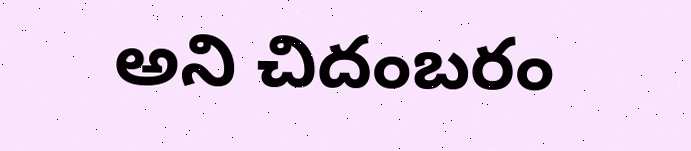అని చిదంబరం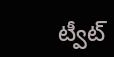ట్వీట్‌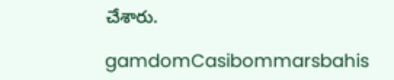చేశారు.

gamdomCasibommarsbahis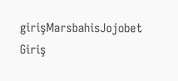girişMarsbahisJojobet Giriş